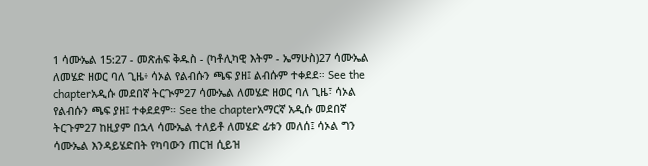1 ሳሙኤል 15:27 - መጽሐፍ ቅዱስ - (ካቶሊካዊ እትም - ኤማሁስ)27 ሳሙኤል ለመሄድ ዘወር ባለ ጊዜ፥ ሳኦል የልብሱን ጫፍ ያዘ፤ ልብሱም ተቀደደ። See the chapterአዲሱ መደበኛ ትርጒም27 ሳሙኤል ለመሄድ ዘወር ባለ ጊዜ፣ ሳኦል የልብሱን ጫፍ ያዘ፤ ተቀደደም። See the chapterአማርኛ አዲሱ መደበኛ ትርጉም27 ከዚያም በኋላ ሳሙኤል ተለይቶ ለመሄድ ፊቱን መለሰ፤ ሳኦል ግን ሳሙኤል እንዳይሄድበት የካባውን ጠርዝ ሲይዝ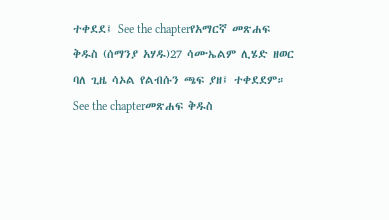ተቀደደ፤ See the chapterየአማርኛ መጽሐፍ ቅዱስ (ሰማንያ አሃዱ)27 ሳሙኤልም ሊሄድ ዘወር ባለ ጊዜ ሳኦል የልብሱን ጫፍ ያዘ፤ ተቀደደም። See the chapterመጽሐፍ ቅዱስ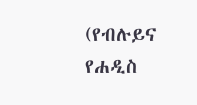(የብሉይና የሐዲስ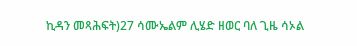ኪዳን መጻሕፍት)27 ሳሙኤልም ሊሄድ ዘወር ባለ ጊዜ ሳኦል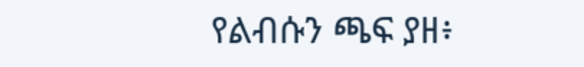የልብሱን ጫፍ ያዘ፥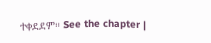ተቀደደም። See the chapter |